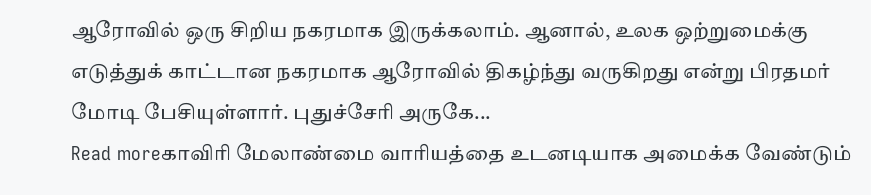ஆரோவில் ஒரு சிறிய நகரமாக இருக்கலாம். ஆனால், உலக ஒற்றுமைக்கு எடுத்துக் காட்டான நகரமாக ஆரோவில் திகழ்ந்து வருகிறது என்று பிரதமர் மோடி பேசியுள்ளார். புதுச்சேரி அருகே...
Read moreகாவிரி மேலாண்மை வாரியத்தை உடனடியாக அமைக்க வேண்டும்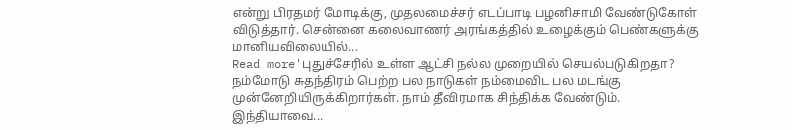என்று பிரதமர் மோடிக்கு, முதலமைச்சர் எடப்பாடி பழனிசாமி வேண்டுகோள் விடுத்தார். சென்னை கலைவாணர் அரங்கத்தில் உழைக்கும் பெண்களுக்கு மானியவிலையில்...
Read more'புதுச்சேரில் உள்ள ஆட்சி நல்ல முறையில் செயல்படுகிறதா? நம்மோடு சுதந்திரம் பெற்ற பல நாடுகள் நம்மைவிட பல மடங்கு முன்னேறியிருக்கிறார்கள். நாம் தீவிரமாக சிந்திக்க வேண்டும். இந்தியாவை...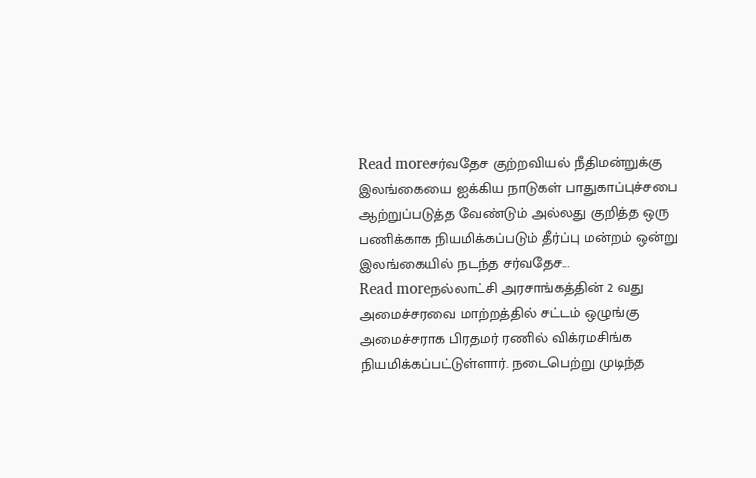Read moreசர்வதேச குற்றவியல் நீதிமன்றுக்கு இலங்கையை ஐக்கிய நாடுகள் பாதுகாப்புச்சபை ஆற்றுப்படுத்த வேண்டும் அல்லது குறித்த ஒரு பணிக்காக நியமிக்கப்படும் தீர்ப்பு மன்றம் ஒன்று இலங்கையில் நடந்த சர்வதேச...
Read moreநல்லாட்சி அரசாங்கத்தின் 2 வது அமைச்சரவை மாற்றத்தில் சட்டம் ஒழுங்கு அமைச்சராக பிரதமர் ரணில் விக்ரமசிங்க நியமிக்கப்பட்டுள்ளார். நடைபெற்று முடிந்த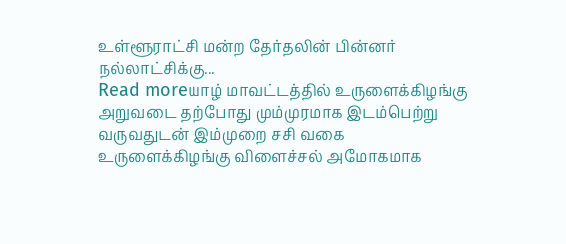உள்ளூராட்சி மன்ற தேர்தலின் பின்னர் நல்லாட்சிக்கு...
Read moreயாழ் மாவட்டத்தில் உருளைக்கிழங்கு அறுவடை தற்போது மும்முரமாக இடம்பெற்று வருவதுடன் இம்முறை சசி வகை உருளைக்கிழங்கு விளைச்சல் அமோகமாக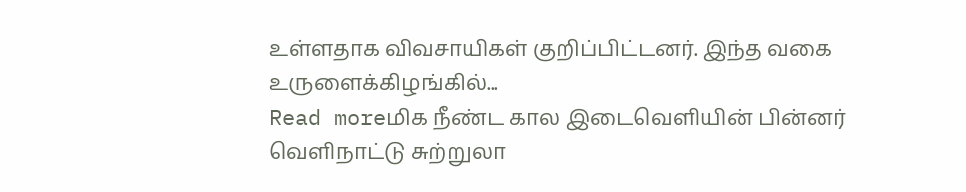உள்ளதாக விவசாயிகள் குறிப்பிட்டனர். இந்த வகை உருளைக்கிழங்கில்...
Read moreமிக நீண்ட கால இடைவெளியின் பின்னர் வெளிநாட்டு சுற்றுலா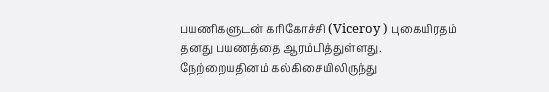பயணிகளுடன் கரிகோச்சி (Viceroy ) புகையிரதம் தனது பயணத்தை ஆரம்பித்துள்ளது. நேற்றையதினம் கல்கிசையிலிருந்து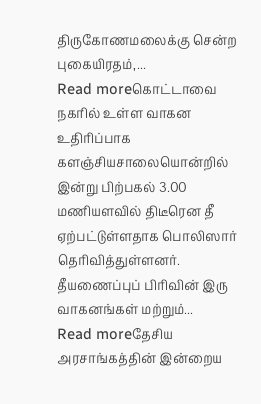திருகோணமலைக்கு சென்ற புகையிரதம்,...
Read moreகொட்டாவை நகரில் உள்ள வாகன உதிரிப்பாக களஞ்சியசாலையொன்றில் இன்று பிற்பகல் 3.00 மணியளவில் திடீரென தீ ஏற்பட்டுள்ளதாக பொலிஸார் தெரிவித்துள்ளனர். தீயணைப்புப் பிரிவின் இரு வாகனங்கள் மற்றும்...
Read moreதேசிய அரசாங்கத்தின் இன்றைய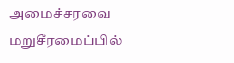அமைச்சரவை மறுசீரமைப்பில்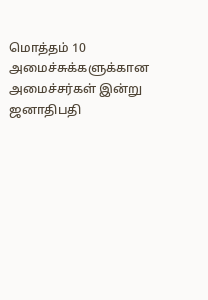மொத்தம் 10 அமைச்சுக்களுக்கான அமைச்சர்கள் இன்று ஜனாதிபதி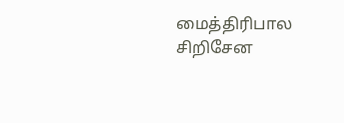மைத்திரிபால சிறிசேன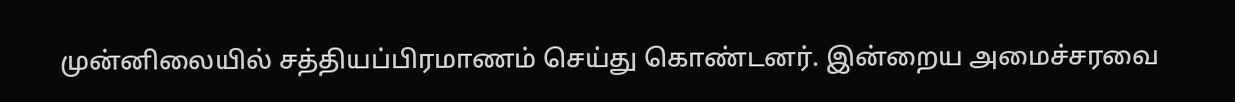முன்னிலையில் சத்தியப்பிரமாணம் செய்து கொண்டனர். இன்றைய அமைச்சரவை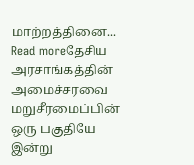மாற்றத்தினை...
Read moreதேசிய அரசாங்கத்தின் அமைச்சரவை மறுசீரமைப்பின் ஒரு பகுதியே இன்று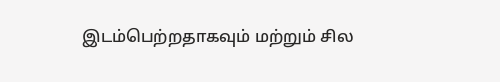இடம்பெற்றதாகவும் மற்றும் சில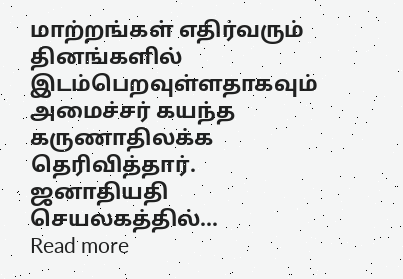மாற்றங்கள் எதிர்வரும் தினங்களில் இடம்பெறவுள்ளதாகவும் அமைச்சர் கயந்த கருணாதிலக்க தெரிவித்தார். ஜனாதியதி செயலகத்தில்...
Read more